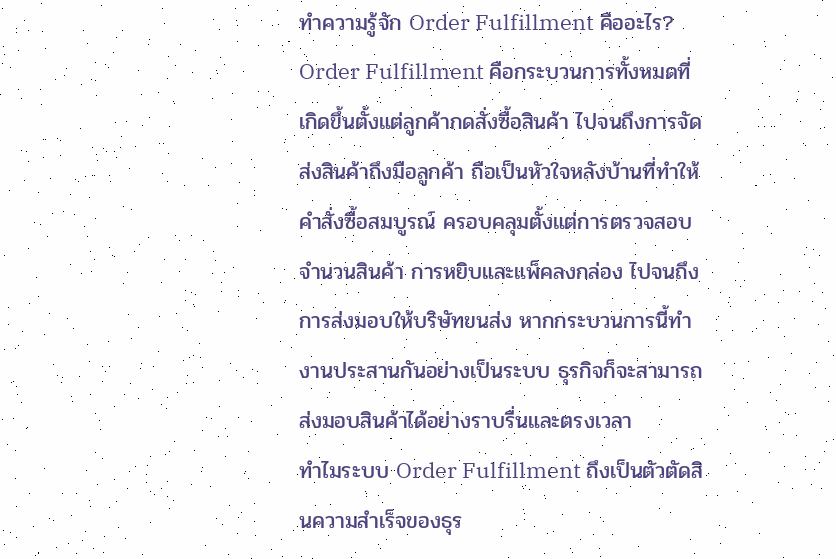ทำความรู้จัก Order Fulfillment คืออะไร?
Order Fulfillment คือกระบวนการทั้งหมดที่เกิดขึ้นตั้งแต่ลูกค้ากดสั่งซื้อสินค้า ไปจนถึงการจัดส่งสินค้าถึงมือลูกค้า ถือเป็นหัวใจหลังบ้านที่ทำให้คำสั่งซื้อสมบูรณ์ ครอบคลุมตั้งแต่การตรวจสอบจำนวนสินค้า การหยิบและแพ็คลงกล่อง ไปจนถึงการส่งมอบให้บริษัทขนส่ง หากกระบวนการนี้ทำงานประสานกันอย่างเป็นระบบ ธุรกิจก็จะสามารถส่งมอบสินค้าได้อย่างราบรื่นและตรงเวลา
ทำไมระบบ Order Fulfillment ถึงเป็นตัวตัดสินความสำเร็จของธุร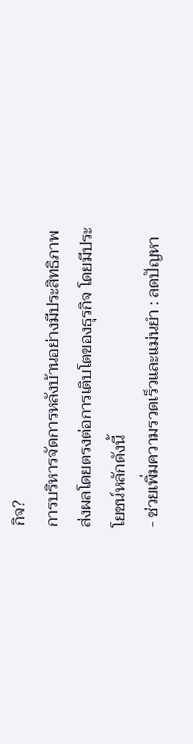กิจ?
การบริหารจัดการหลังบ้านอย่างมีประสิทธิภาพส่งผลโดยตรงต่อการเติบโตของธุรกิจ โดยมีประโยชน์หลักดังนี้
- ช่วยเพิ่มความรวดเร็วและแม่นยำ : ลดปัญหา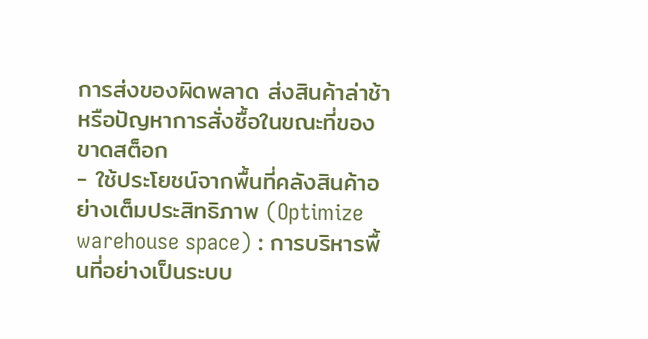การส่งของผิดพลาด ส่งสินค้าล่าช้า หรือปัญหาการสั่งซื้อในขณะที่ของขาดสต็อก
- ใช้ประโยชน์จากพื้นที่คลังสินค้าอย่างเต็มประสิทธิภาพ (Optimize warehouse space) : การบริหารพื้นที่อย่างเป็นระบบ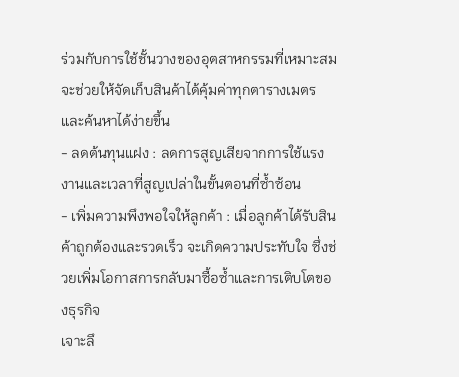ร่วมกับการใช้ชั้นวางของอุตสาหกรรมที่เหมาะสม จะช่วยให้จัดเก็บสินค้าได้คุ้มค่าทุกตารางเมตรและค้นหาได้ง่ายขึ้น
- ลดต้นทุนแฝง : ลดการสูญเสียจากการใช้แรงงานและเวลาที่สูญเปล่าในขั้นตอนที่ซ้ำซ้อน
- เพิ่มความพึงพอใจให้ลูกค้า : เมื่อลูกค้าได้รับสินค้าถูกต้องและรวดเร็ว จะเกิดความประทับใจ ซึ่งช่วยเพิ่มโอกาสการกลับมาซื้อซ้ำและการเติบโตของธุรกิจ
เจาะลึ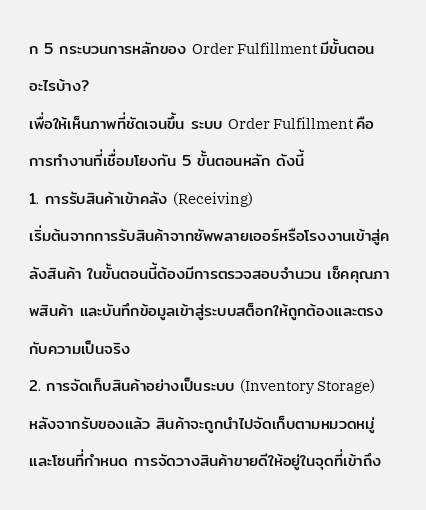ก 5 กระบวนการหลักของ Order Fulfillment มีขั้นตอนอะไรบ้าง?
เพื่อให้เห็นภาพที่ชัดเจนขึ้น ระบบ Order Fulfillment คือการทำงานที่เชื่อมโยงกัน 5 ขั้นตอนหลัก ดังนี้
1. การรับสินค้าเข้าคลัง (Receiving)
เริ่มต้นจากการรับสินค้าจากซัพพลายเออร์หรือโรงงานเข้าสู่คลังสินค้า ในขั้นตอนนี้ต้องมีการตรวจสอบจำนวน เช็คคุณภาพสินค้า และบันทึกข้อมูลเข้าสู่ระบบสต็อกให้ถูกต้องและตรงกับความเป็นจริง
2. การจัดเก็บสินค้าอย่างเป็นระบบ (Inventory Storage)
หลังจากรับของแล้ว สินค้าจะถูกนำไปจัดเก็บตามหมวดหมู่และโซนที่กำหนด การจัดวางสินค้าขายดีให้อยู่ในจุดที่เข้าถึง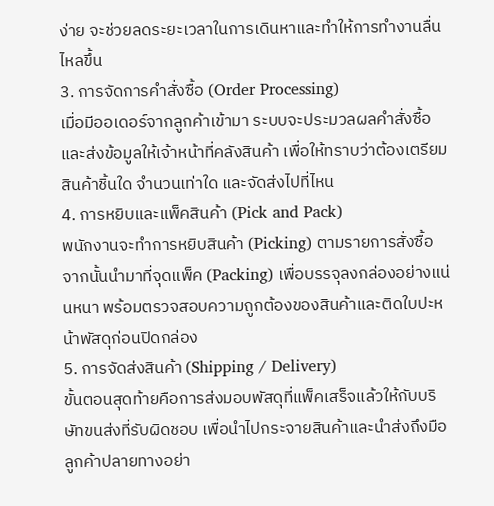ง่าย จะช่วยลดระยะเวลาในการเดินหาและทำให้การทำงานลื่นไหลขึ้น
3. การจัดการคำสั่งซื้อ (Order Processing)
เมื่อมีออเดอร์จากลูกค้าเข้ามา ระบบจะประมวลผลคำสั่งซื้อและส่งข้อมูลให้เจ้าหน้าที่คลังสินค้า เพื่อให้ทราบว่าต้องเตรียมสินค้าชิ้นใด จำนวนเท่าใด และจัดส่งไปที่ไหน
4. การหยิบและแพ็คสินค้า (Pick and Pack)
พนักงานจะทำการหยิบสินค้า (Picking) ตามรายการสั่งซื้อ จากนั้นนำมาที่จุดแพ็ค (Packing) เพื่อบรรจุลงกล่องอย่างแน่นหนา พร้อมตรวจสอบความถูกต้องของสินค้าและติดใบปะหน้าพัสดุก่อนปิดกล่อง
5. การจัดส่งสินค้า (Shipping / Delivery)
ขั้นตอนสุดท้ายคือการส่งมอบพัสดุที่แพ็คเสร็จแล้วให้กับบริษัทขนส่งที่รับผิดชอบ เพื่อนำไปกระจายสินค้าและนำส่งถึงมือลูกค้าปลายทางอย่า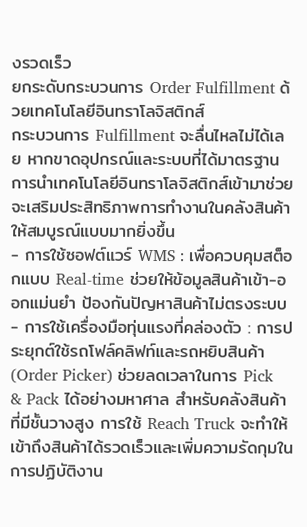งรวดเร็ว
ยกระดับกระบวนการ Order Fulfillment ด้วยเทคโนโลยีอินทราโลจิสติกส์
กระบวนการ Fulfillment จะลื่นไหลไม่ได้เลย หากขาดอุปกรณ์และระบบที่ได้มาตรฐาน การนำเทคโนโลยีอินทราโลจิสติกส์เข้ามาช่วย จะเสริมประสิทธิภาพการทำงานในคลังสินค้าให้สมบูรณ์แบบมากยิ่งขึ้น
- การใช้ซอฟต์แวร์ WMS : เพื่อควบคุมสต็อกแบบ Real-time ช่วยให้ข้อมูลสินค้าเข้า-ออกแม่นยำ ป้องกันปัญหาสินค้าไม่ตรงระบบ
- การใช้เครื่องมือทุ่นแรงที่คล่องตัว : การประยุกต์ใช้รถโฟล์คลิฟท์และรถหยิบสินค้า (Order Picker) ช่วยลดเวลาในการ Pick & Pack ได้อย่างมหาศาล สำหรับคลังสินค้าที่มีชั้นวางสูง การใช้ Reach Truck จะทำให้เข้าถึงสินค้าได้รวดเร็วและเพิ่มความรัดกุมในการปฏิบัติงาน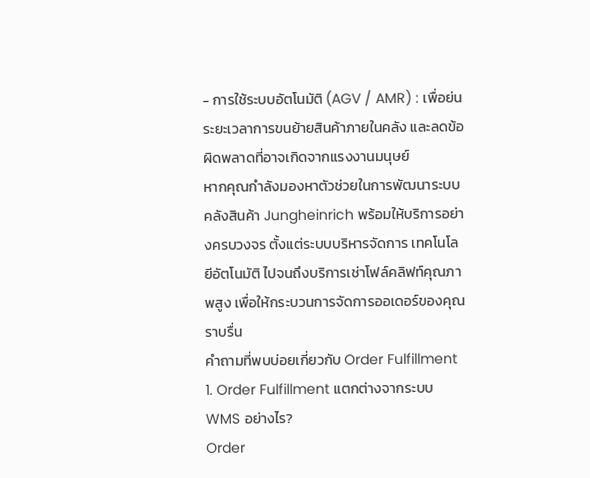- การใช้ระบบอัตโนมัติ (AGV / AMR) : เพื่อย่นระยะเวลาการขนย้ายสินค้าภายในคลัง และลดข้อผิดพลาดที่อาจเกิดจากแรงงานมนุษย์
หากคุณกำลังมองหาตัวช่วยในการพัฒนาระบบคลังสินค้า Jungheinrich พร้อมให้บริการอย่างครบวงจร ตั้งแต่ระบบบริหารจัดการ เทคโนโลยีอัตโนมัติ ไปจนถึงบริการเช่าโฟล์คลิฟท์คุณภาพสูง เพื่อให้กระบวนการจัดการออเดอร์ของคุณราบรื่น
คำถามที่พบบ่อยเกี่ยวกับ Order Fulfillment
1. Order Fulfillment แตกต่างจากระบบ WMS อย่างไร?
Order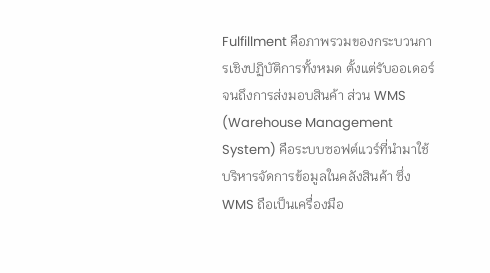Fulfillment คือภาพรวมของกระบวนการเชิงปฏิบัติการทั้งหมด ตั้งแต่รับออเดอร์จนถึงการส่งมอบสินค้า ส่วน WMS (Warehouse Management System) คือระบบซอฟต์แวร์ที่นำมาใช้บริหารจัดการข้อมูลในคลังสินค้า ซึ่ง WMS ถือเป็นเครื่องมือ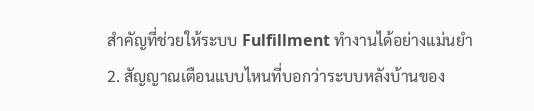สำคัญที่ช่วยให้ระบบ Fulfillment ทำงานได้อย่างแม่นยำ
2. สัญญาณเตือนแบบไหนที่บอกว่าระบบหลังบ้านของ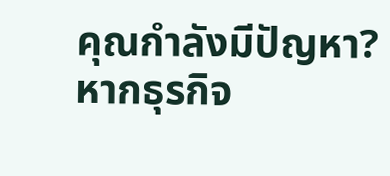คุณกำลังมีปัญหา?
หากธุรกิจ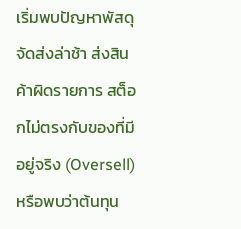เริ่มพบปัญหาพัสดุจัดส่งล่าช้า ส่งสินค้าผิดรายการ สต็อกไม่ตรงกับของที่มีอยู่จริง (Oversell) หรือพบว่าต้นทุน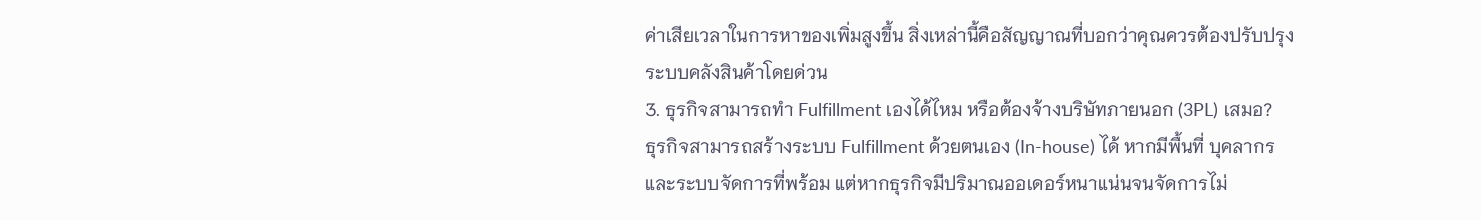ค่าเสียเวลาในการหาของเพิ่มสูงขึ้น สิ่งเหล่านี้คือสัญญาณที่บอกว่าคุณควรต้องปรับปรุงระบบคลังสินค้าโดยด่วน
3. ธุรกิจสามารถทำ Fulfillment เองได้ไหม หรือต้องจ้างบริษัทภายนอก (3PL) เสมอ?
ธุรกิจสามารถสร้างระบบ Fulfillment ด้วยตนเอง (In-house) ได้ หากมีพื้นที่ บุคลากร และระบบจัดการที่พร้อม แต่หากธุรกิจมีปริมาณออเดอร์หนาแน่นจนจัดการไม่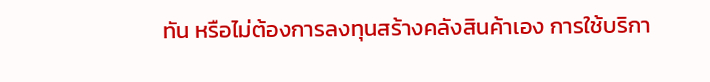ทัน หรือไม่ต้องการลงทุนสร้างคลังสินค้าเอง การใช้บริกา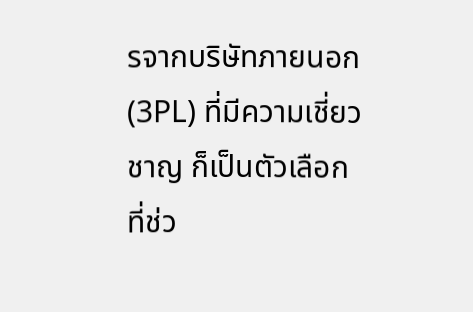รจากบริษัทภายนอก (3PL) ที่มีความเชี่ยวชาญ ก็เป็นตัวเลือกที่ช่ว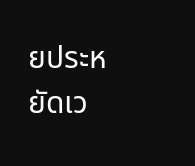ยประหยัดเว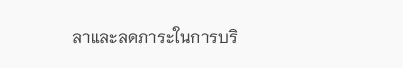ลาและลดภาระในการบริ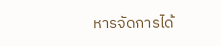หารจัดการได้